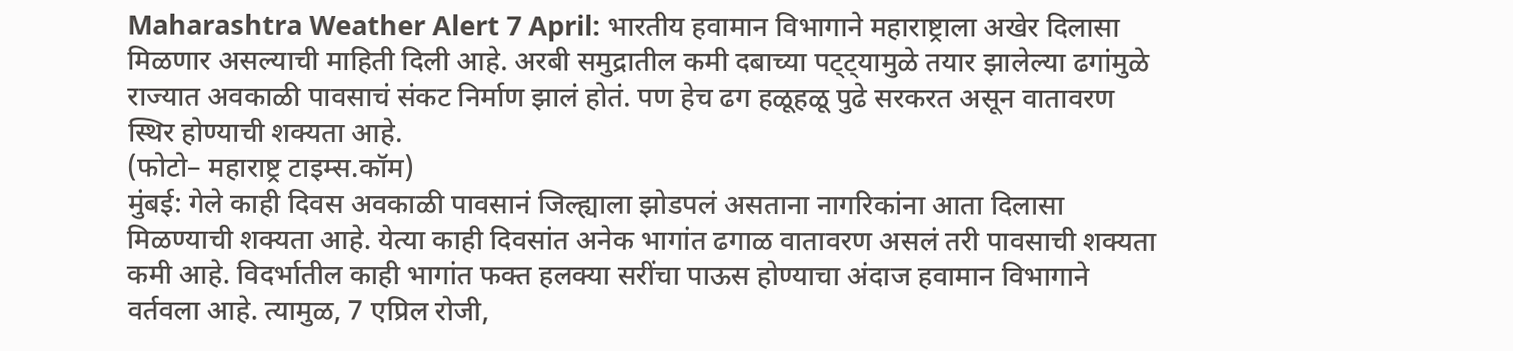Maharashtra Weather Alert 7 April: भारतीय हवामान विभागाने महाराष्ट्राला अखेर दिलासा मिळणार असल्याची माहिती दिली आहे. अरबी समुद्रातील कमी दबाच्या पट्ट्यामुळे तयार झालेल्या ढगांमुळे राज्यात अवकाळी पावसाचं संकट निर्माण झालं होतं. पण हेच ढग हळूहळू पुढे सरकरत असून वातावरण स्थिर होण्याची शक्यता आहे.
(फोटो– महाराष्ट्र टाइम्स.कॉम)
मुंबई: गेले काही दिवस अवकाळी पावसानं जिल्ह्याला झोडपलं असताना नागरिकांना आता दिलासा मिळण्याची शक्यता आहे. येत्या काही दिवसांत अनेक भागांत ढगाळ वातावरण असलं तरी पावसाची शक्यता कमी आहे. विदर्भातील काही भागांत फक्त हलक्या सरींचा पाऊस होण्याचा अंदाज हवामान विभागाने वर्तवला आहे. त्यामुळ, 7 एप्रिल रोजी,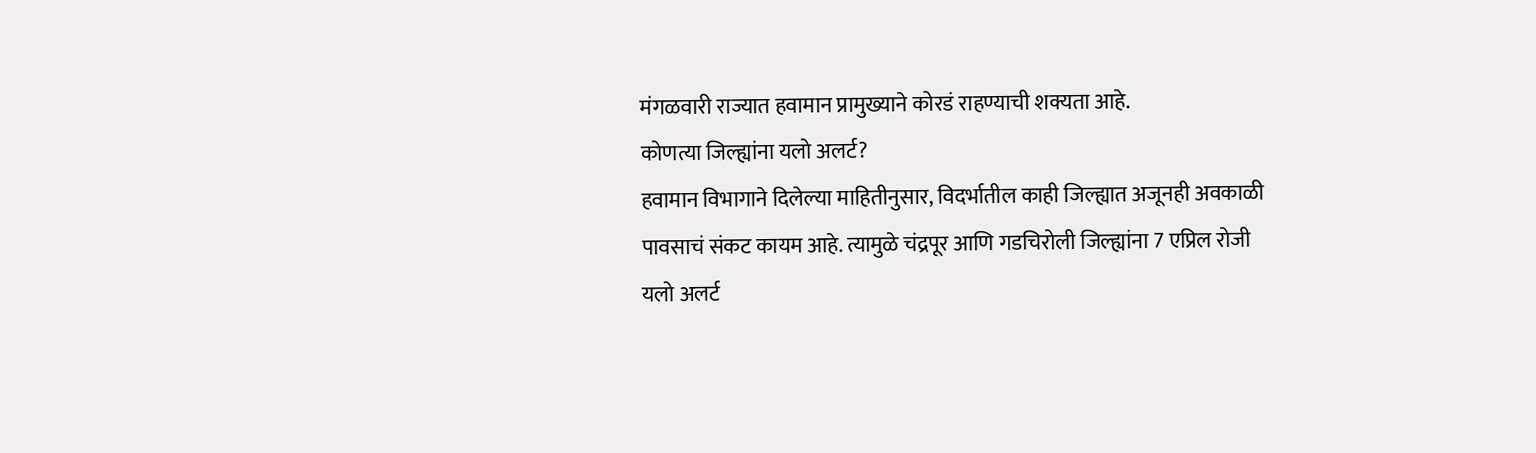मंगळवारी राज्यात हवामान प्रामुख्याने कोरडं राहण्याची शक्यता आहे.
कोणत्या जिल्ह्यांना यलो अलर्ट?
हवामान विभागाने दिलेल्या माहितीनुसार, विदर्भातील काही जिल्ह्यात अजूनही अवकाळी पावसाचं संकट कायम आहे. त्यामुळे चंद्रपूर आणि गडचिरोली जिल्ह्यांना 7 एप्रिल रोजी यलो अलर्ट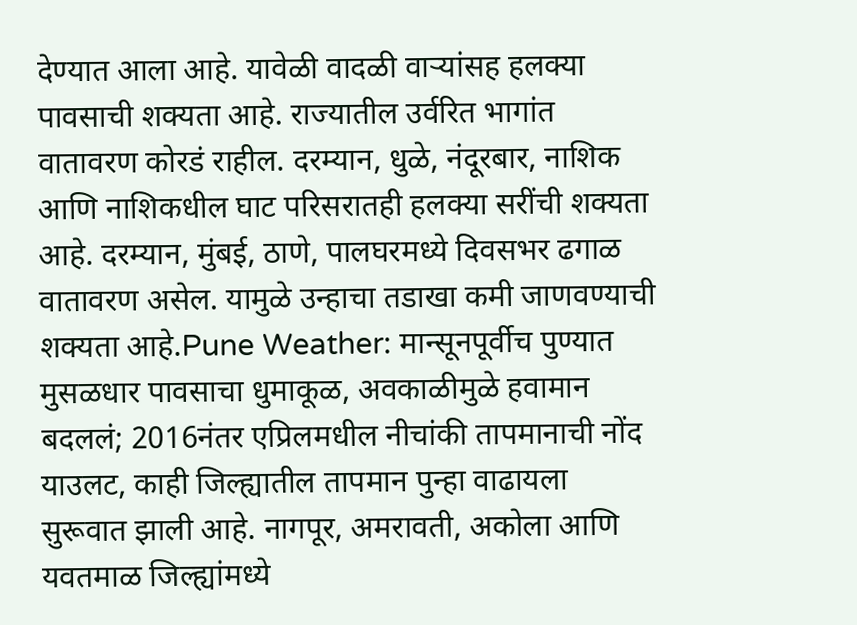देण्यात आला आहे. यावेळी वादळी वाऱ्यांसह हलक्या पावसाची शक्यता आहे. राज्यातील उर्वरित भागांत वातावरण कोरडं राहील. दरम्यान, धुळे, नंदूरबार, नाशिक आणि नाशिकधील घाट परिसरातही हलक्या सरींची शक्यता आहे. दरम्यान, मुंबई, ठाणे, पालघरमध्ये दिवसभर ढगाळ वातावरण असेल. यामुळे उन्हाचा तडाखा कमी जाणवण्याची शक्यता आहे.Pune Weather: मान्सूनपूर्वीच पुण्यात मुसळधार पावसाचा धुमाकूळ, अवकाळीमुळे हवामान बदललं; 2016नंतर एप्रिलमधील नीचांकी तापमानाची नोंद
याउलट, काही जिल्ह्यातील तापमान पुन्हा वाढायला सुरूवात झाली आहे. नागपूर, अमरावती, अकोला आणि यवतमाळ जिल्ह्यांमध्ये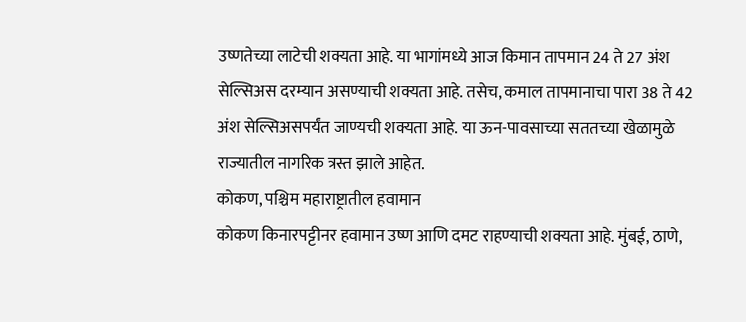उष्णतेच्या लाटेची शक्यता आहे. या भागांमध्ये आज किमान तापमान 24 ते 27 अंश सेल्सिअस दरम्यान असण्याची शक्यता आहे. तसेच, कमाल तापमानाचा पारा 38 ते 42 अंश सेल्सिअसपर्यंत जाण्यची शक्यता आहे. या ऊन-पावसाच्या सततच्या खेळामुळे राज्यातील नागरिक त्रस्त झाले आहेत.
कोकण, पश्चिम महाराष्ट्रातील हवामान
कोकण किनारपट्टीनर हवामान उष्ण आणि दमट राहण्याची शक्यता आहे. मुंबई, ठाणे,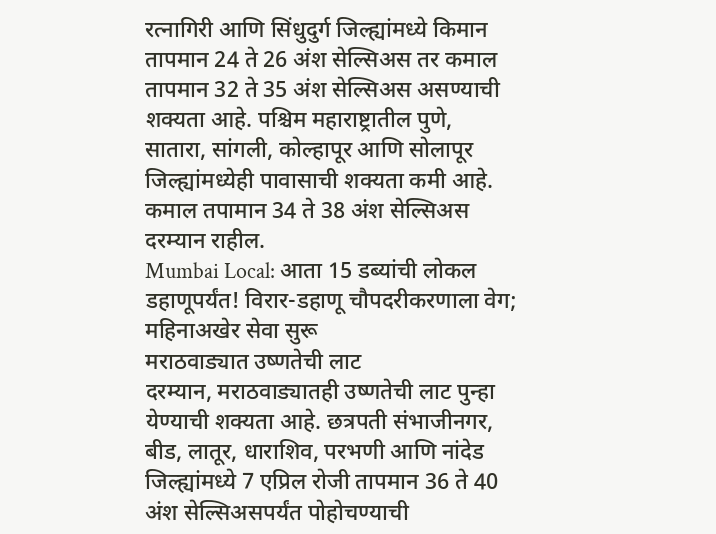रत्नागिरी आणि सिंधुदुर्ग जिल्ह्यांमध्ये किमान तापमान 24 ते 26 अंश सेल्सिअस तर कमाल तापमान 32 ते 35 अंश सेल्सिअस असण्याची शक्यता आहे. पश्चिम महाराष्ट्रातील पुणे, सातारा, सांगली, कोल्हापूर आणि सोलापूर जिल्ह्यांमध्येही पावासाची शक्यता कमी आहे. कमाल तपामान 34 ते 38 अंश सेल्सिअस दरम्यान राहील.
Mumbai Local: आता 15 डब्यांची लोकल डहाणूपर्यंत! विरार-डहाणू चौपदरीकरणाला वेग; महिनाअखेर सेवा सुरू
मराठवाड्यात उष्णतेची लाट
दरम्यान, मराठवाड्यातही उष्णतेची लाट पुन्हा येण्याची शक्यता आहे. छत्रपती संभाजीनगर, बीड, लातूर, धाराशिव, परभणी आणि नांदेड जिल्ह्यांमध्ये 7 एप्रिल रोजी तापमान 36 ते 40 अंश सेल्सिअसपर्यंत पोहोचण्याची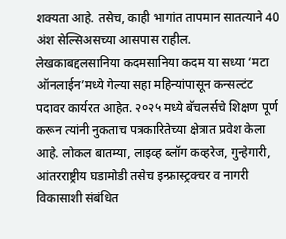शक्यता आहे. तसेच, काही भागांत तापमान सातत्याने 40 अंश सेल्सिअसच्या आसपास राहील.
लेखकाबद्दलसानिया कदमसानिया कदम या सध्या ‘मटा ऑनलाईन’मध्ये गेल्या सहा महिन्यांपासून कन्सल्टंट पदावर कार्यरत आहेत. २०२५ मध्ये बॅचलर्सचे शिक्षण पूर्ण करून त्यांनी नुकताच पत्रकारितेच्या क्षेत्रात प्रवेश केला आहे. लोकल बातम्या, लाइव्ह ब्लॉग कव्हरेज, गुन्हेगारी, आंतरराष्ट्रीय घडामोडी तसेच इन्फ्रास्ट्रक्चर व नागरी विकासाशी संबंधित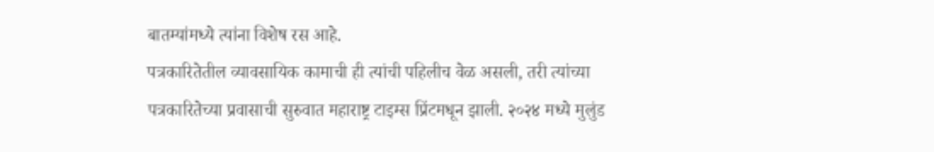बातम्यांमध्ये त्यांना विशेष रस आहे.
पत्रकारितेतील व्यावसायिक कामाची ही त्यांची पहिलीच वेळ असली, तरी त्यांच्या पत्रकारितेच्या प्रवासाची सुरुवात महाराष्ट्र टाइम्स प्रिंटमधून झाली. २०२४ मध्ये मुलुंड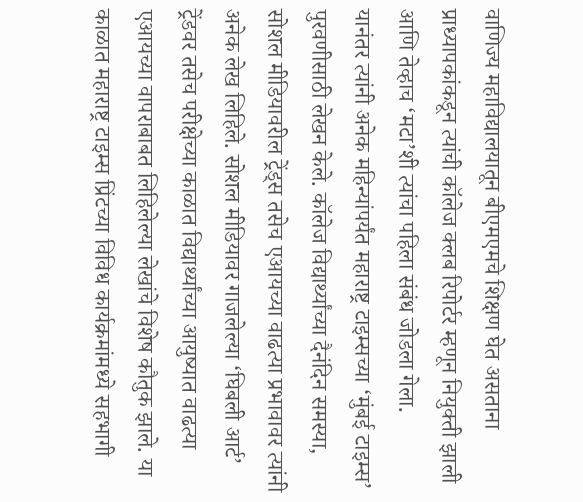वाणिज्य महाविद्यालयातून बीएमएमचे शिक्षण घेत असताना प्राध्यापकांकडून त्यांची कॉलेज क्लब रिपोर्टर म्हणून नियुक्ती झाली आणि तेव्हाच ‘मटा’शी त्यांचा पहिला संबंध जोडला गेला.
यानंतर त्यांनी अनेक महिन्यांपर्यंत महाराष्ट्र टाइम्सच्या ‘मुंबई टाइम्स’ पुरवणीसाठी लेखन केले. कॉलेज विद्यार्थ्यांच्या दैनंदिन समस्या, सोशल मीडियावरील ट्रेंड्स तसेच एआयच्या वाढत्या प्रभावावर त्यांनी अनेक लेख लिहिले. सोशल मीडियावर गाजलेल्या ‘घिबली आर्ट’ ट्रेंडवर तसेच परीक्षेच्या काळात विद्यार्थ्यांच्या आयुष्यात वाढत्या एआयच्या वापराबाबत लिहिलेल्या लेखांचे विशेष कौतुक झाले. या काळात महाराष्ट्र टाइम्स प्रिंटच्या विविध कार्यक्रमांमध्ये सहभागी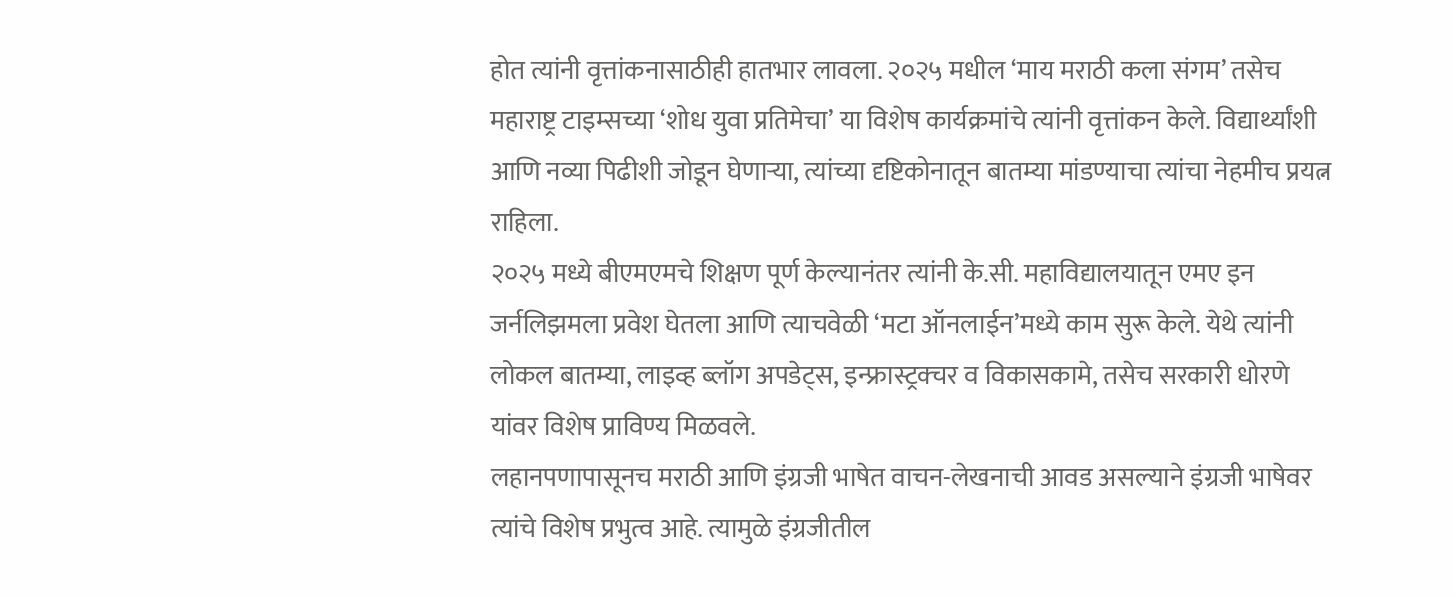होत त्यांनी वृत्तांकनासाठीही हातभार लावला. २०२५ मधील ‘माय मराठी कला संगम’ तसेच महाराष्ट्र टाइम्सच्या ‘शोध युवा प्रतिमेचा’ या विशेष कार्यक्रमांचे त्यांनी वृत्तांकन केले. विद्यार्थ्यांशी आणि नव्या पिढीशी जोडून घेणाऱ्या, त्यांच्या दृष्टिकोनातून बातम्या मांडण्याचा त्यांचा नेहमीच प्रयत्न राहिला.
२०२५ मध्ये बीएमएमचे शिक्षण पूर्ण केल्यानंतर त्यांनी के.सी. महाविद्यालयातून एमए इन जर्नलिझमला प्रवेश घेतला आणि त्याचवेळी ‘मटा ऑनलाईन’मध्ये काम सुरू केले. येथे त्यांनी लोकल बातम्या, लाइव्ह ब्लॉग अपडेट्स, इन्फ्रास्ट्रक्चर व विकासकामे, तसेच सरकारी धोरणे यांवर विशेष प्राविण्य मिळवले.
लहानपणापासूनच मराठी आणि इंग्रजी भाषेत वाचन-लेखनाची आवड असल्याने इंग्रजी भाषेवर त्यांचे विशेष प्रभुत्व आहे. त्यामुळे इंग्रजीतील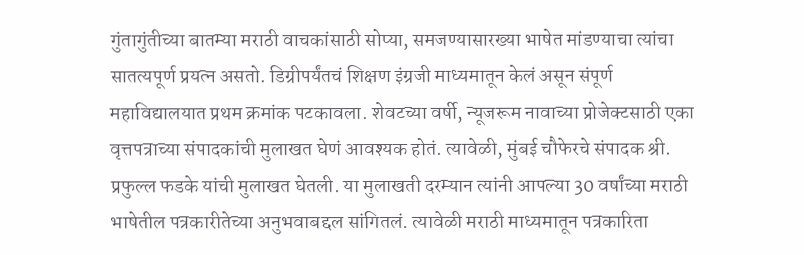गुंतागुंतीच्या बातम्या मराठी वाचकांसाठी सोप्या, समजण्यासारख्या भाषेत मांडण्याचा त्यांचा सातत्यपूर्ण प्रयत्न असतो. डिग्रीपर्यंतचं शिक्षण इंग्रजी माध्यमातून केलं असून संपूर्ण महाविद्यालयात प्रथम क्रमांक पटकावला. शेवटच्या वर्षी, न्यूजरूम नावाच्या प्रोजेक्टसाठी एका वृत्तपत्राच्या संपादकांची मुलाखत घेणं आवश्यक होतं. त्यावेळी, मुंबई चौफेरचे संपादक श्री. प्रफुल्ल फडके यांची मुलाखत घेतली. या मुलाखती दरम्यान त्यांनी आपल्या 30 वर्षांच्या मराठी भाषेतील पत्रकारीतेच्या अनुभवाबद्दल सांगितलं. त्यावेळी मराठी माध्यमातून पत्रकारिता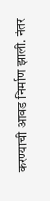करण्याची आवड निर्माण झाली. नंतर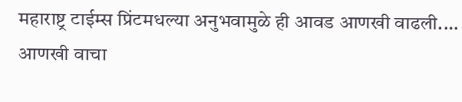महाराष्ट्र टाईम्स प्रिंटमधल्या अनुभवामुळे ही आवड आणखी वाढली.… आणखी वाचा